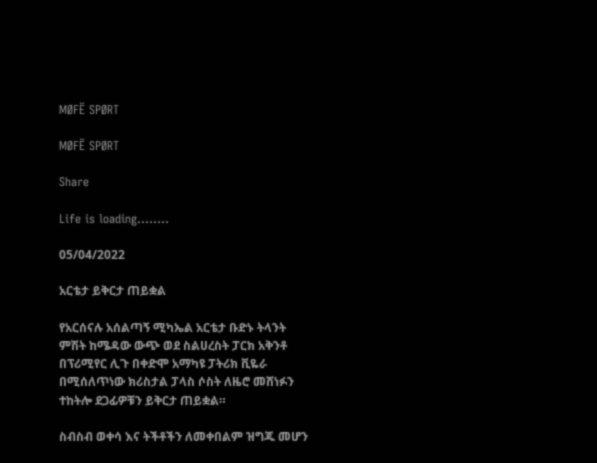MØFË SPØRT

MØFË SPØRT

Share

Life is loading........

05/04/2022

አርቴታ ይቅርታ ጠይቋል

የአርሰናሉ አሰልጣኝ ሚካኤል አርቴታ ቡድኑ ትላንት ምሽት ከሜዳው ውጭ ወደ ስልሀረስት ፓርክ አቅንቶ በፕሪሚየር ሊጉ በቀድሞ አማካዩ ፓትሪክ ቪዬራ በሚሰለጥነው ክሪስታል ፓላስ ሶስት ለዜሮ መሸነፉን ተከትሎ ደጋፊዎቹን ይቅርታ ጠይቋል።

ስብስብ ወቀሳ እና ትችቶችን ለመቀበልም ዝግጁ መሆን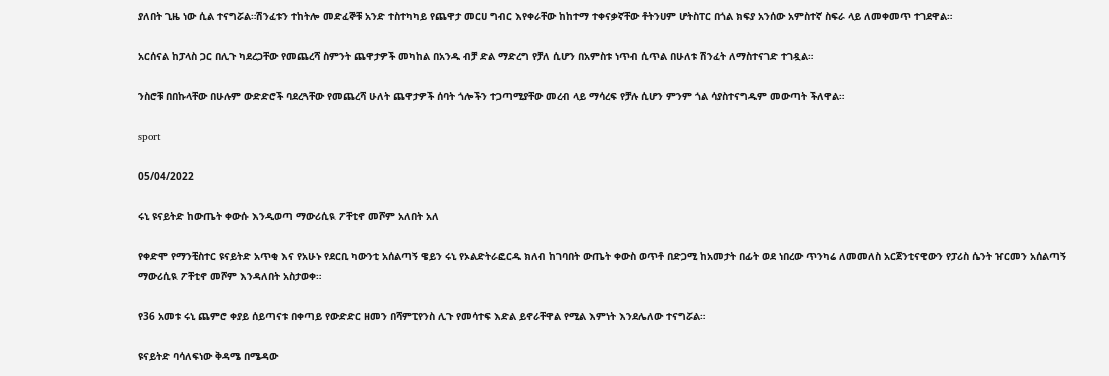ያለበት ጊዜ ነው ሲል ተናግሯል።ሽንፈቱን ተከትሎ መድፈኞቹ አንድ ተስተካካይ የጨዋታ መርሀ ግብር እየቀራቸው ከከተማ ተቀናቃኛቸው ቶትንሀም ሆትስፐር በጎል ክፍያ አንሰው አምስተኛ ስፍራ ላይ ለመቀመጥ ተገደዋል።

አርሰናል ከፓላስ ጋር በሊጉ ካደረጋቸው የመጨረሻ ስምንት ጨዋታዎች መካከል በአንዱ ብቻ ድል ማድረግ የቻለ ሲሆን በአምስቱ ነጥብ ሲጥል በሁለቱ ሽንፈት ለማስተናገድ ተገዷል።

ንስሮቹ በበኩላቸው በሁሉም ውድድሮች ባደረጓቸው የመጨረሻ ሁለት ጨዋታዎች ሰባት ጎሎችን ተጋጣሚያቸው መረብ ላይ ማሳረፍ የቻሉ ሲሆን ምንም ጎል ሳያስተናግዱም መውጣት ችለዋል።

sport

05/04/2022

ሩኒ ዩናይትድ ከውጤት ቀውሱ እንዲወጣ ማውሪሲዪ ፖቸቲኖ መሾም አለበት አለ

የቀድሞ የማንቺስተር ዩናይትድ አጥቂ እና የአሁኑ የደርቢ ካውንቲ አሰልጣኝ ዌይን ሩኒ የኦልድትራፎርዱ ክለብ ከገባበት ውጤት ቀውስ ወጥቶ በድጋሚ ከአመታት በፊት ወደ ነበረው ጥንካሬ ለመመለስ አርጀንቲናዊውን የፓሪስ ሴንት ዠርመን አሰልጣኝ ማውሪሲዪ ፖቸቲኖ መሾም እንዳለበት አስታወቀ።

የ36 አመቱ ሩኒ ጨምሮ ቀያይ ሰይጣናቱ በቀጣይ የውድድር ዘመን በሻምፒየንስ ሊጉ የመሳተፍ እድል ይኖራቸዋል የሚል እምነት እንደሌለው ተናግሯል።

ዩናይትድ ባሳለፍነው ቅዳሜ በሜዳው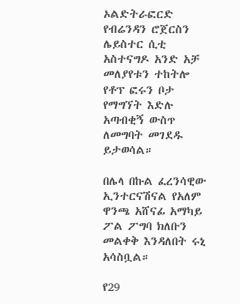ኦልድትራፎርድ የብሬንዳን ሮጀርስን ሌይስተር ሲቲ አስተናግዶ አንድ አቻ መለያየቱን ተከትሎ የቶፕ ፎሩን ቦታ የማግኘት እድሉ አጣብቂኝ ውስጥ ለመግባት መገደዱ ይታወሳል።

በሌላ በኩል ፈረንሳዊው ኢንተርናሽናል የአለም ዋንጫ አሸናፊ አማካይ ፖል ፖግባ ክለቡን መልቀቅ እንዳለበት ሩኒ አሳስቧል።

የ29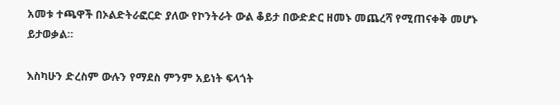አመቱ ተጫዋች በኦልድትራፎርድ ያለው የኮንትራት ውል ቆይታ በውድድር ዘመኑ መጨረሻ የሚጠናቀቅ መሆኑ ይታወቃል።

እስካሁን ድረስም ውሉን የማደስ ምንም አይነት ፍላጎት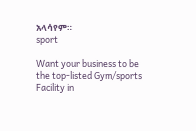አላሳየም።
sport

Want your business to be the top-listed Gym/sports Facility in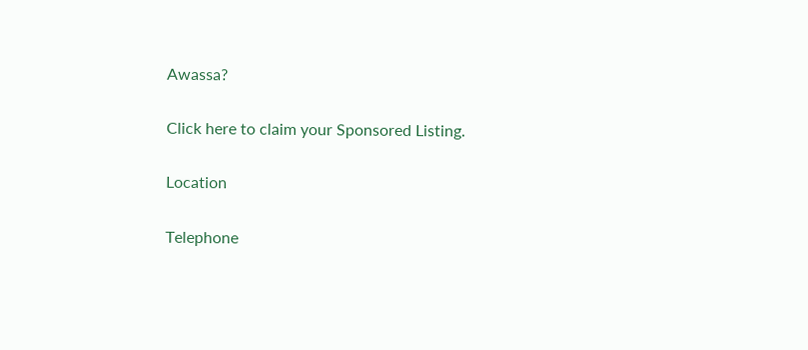Awassa?

Click here to claim your Sponsored Listing.

Location

Telephone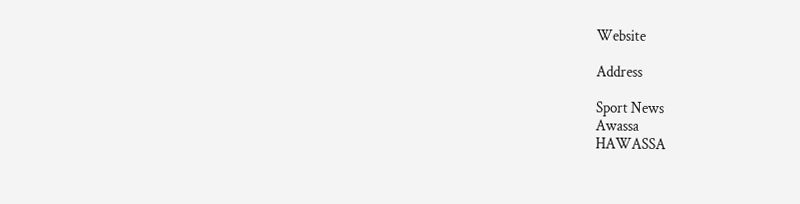Website

Address

Sport News
Awassa
HAWASSA